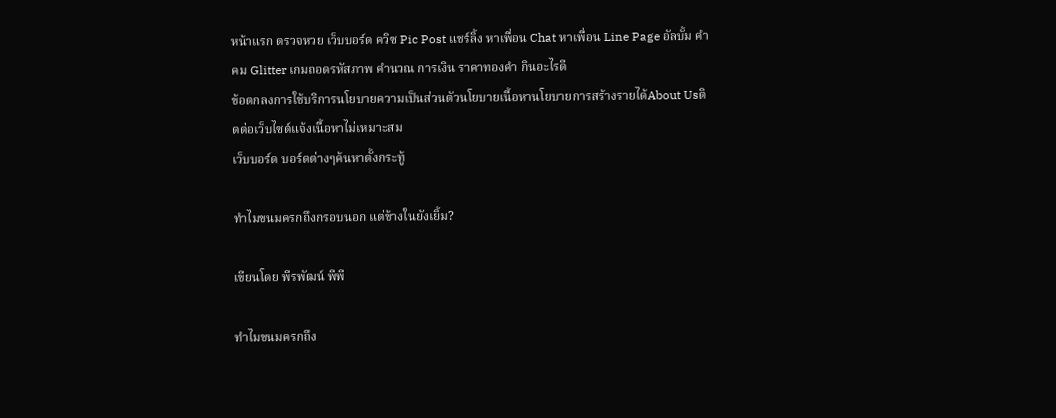หน้าแรก ตรวจหวย เว็บบอร์ด ควิซ Pic Post แชร์ลิ้ง หาเพื่อน Chat หาเพื่อน Line Page อัลบั้ม คำคม Glitter เกมถอดรหัสภาพ คำนวณ การเงิน ราคาทองคำ กินอะไรดี
ข้อตกลงการใช้บริการนโยบายความเป็นส่วนตัวนโยบายเนื้อหานโยบายการสร้างรายได้About Usติดต่อเว็บไซต์แจ้งเนื้อหาไม่เหมาะสม
เว็บบอร์ด บอร์ดต่างๆค้นหาตั้งกระทู้

ทำไมขนมครกถึงกรอบนอก แต่ข้างในยังเยิ้ม?

เขียนโดย พีรพัฒน์ พีพี

ทำไมขนมครกถึง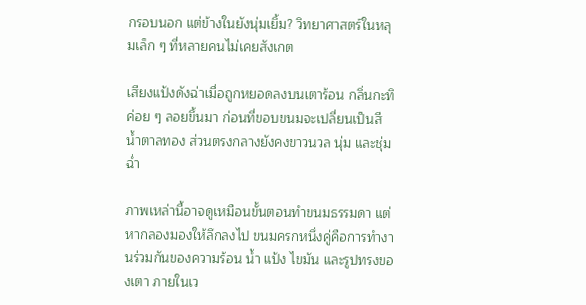กรอบนอก แต่ข้างในยังนุ่มเยิ้ม? วิทยาศาสตร์ในหลุมเล็ก ๆ ที่หลายคนไม่เคยสังเกต

เสียงแป้งดังฉ่าเมื่อถูกหยอดลงบนเตาร้อน กลิ่นกะทิค่อย ๆ ลอยขึ้นมา ก่อนที่ขอบขนมจะเปลี่ยนเป็นสีน้ำตาลทอง ส่วนตรงกลางยังคงขาวนวล นุ่ม และชุ่มฉ่ำ

ภาพเหล่านี้อาจดูเหมือนขั้นตอนทำขนมธรรมดา แต่หากลองมองให้ลึกลงไป ขนมครกหนึ่งคู่คือการทำงานร่วมกันของความร้อน น้ำ แป้ง ไขมัน และรูปทรงของเตา ภายในเว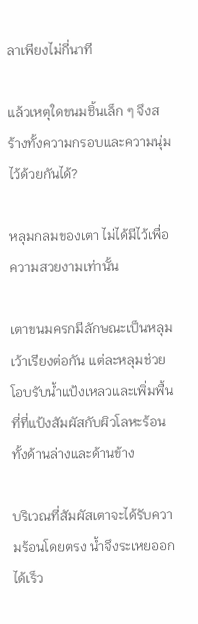ลาเพียงไม่กี่นาที

แล้วเหตุใดขนมชิ้นเล็ก ๆ จึงสร้างทั้งความกรอบและความนุ่มไว้ด้วยกันได้?

หลุมกลมของเตา ไม่ได้มีไว้เพื่อความสวยงามเท่านั้น

เตาขนมครกมีลักษณะเป็นหลุมเว้าเรียงต่อกัน แต่ละหลุมช่วยโอบรับน้ำแป้งเหลวและเพิ่มพื้นที่ที่แป้งสัมผัสกับผิวโลหะร้อน ทั้งด้านล่างและด้านข้าง

บริเวณที่สัมผัสเตาจะได้รับความร้อนโดยตรง น้ำจึงระเหยออกได้เร็ว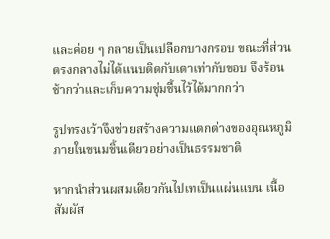และค่อย ๆ กลายเป็นเปลือกบางกรอบ ขณะที่ส่วนตรงกลางไม่ได้แนบติดกับเตาเท่ากับขอบ จึงร้อนช้ากว่าและเก็บความชุ่มชื้นไว้ได้มากกว่า

รูปทรงเว้าจึงช่วยสร้างความแตกต่างของอุณหภูมิภายในขนมชิ้นเดียวอย่างเป็นธรรมชาติ

หากนำส่วนผสมเดียวกันไปเทเป็นแผ่นแบน เนื้อสัมผัส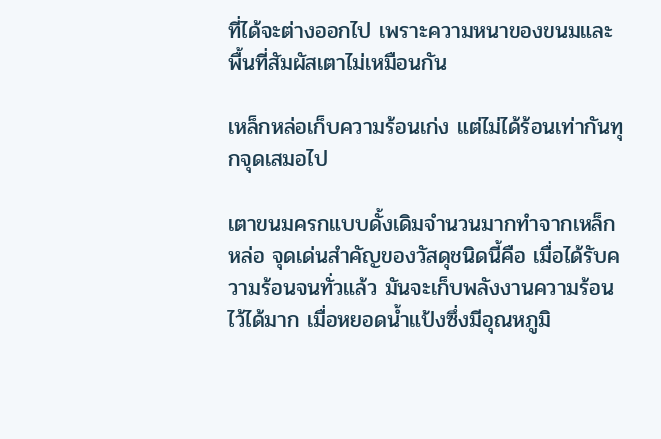ที่ได้จะต่างออกไป เพราะความหนาของขนมและพื้นที่สัมผัสเตาไม่เหมือนกัน

เหล็กหล่อเก็บความร้อนเก่ง แต่ไม่ได้ร้อนเท่ากันทุกจุดเสมอไป

เตาขนมครกแบบดั้งเดิมจำนวนมากทำจากเหล็กหล่อ จุดเด่นสำคัญของวัสดุชนิดนี้คือ เมื่อได้รับความร้อนจนทั่วแล้ว มันจะเก็บพลังงานความร้อนไว้ได้มาก เมื่อหยอดน้ำแป้งซึ่งมีอุณหภูมิ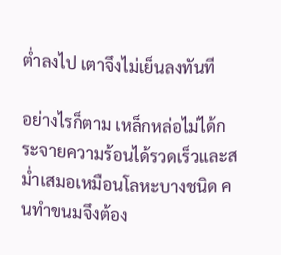ต่ำลงไป เตาจึงไม่เย็นลงทันที

อย่างไรก็ตาม เหล็กหล่อไม่ได้กระจายความร้อนได้รวดเร็วและสม่ำเสมอเหมือนโลหะบางชนิด คนทำขนมจึงต้อง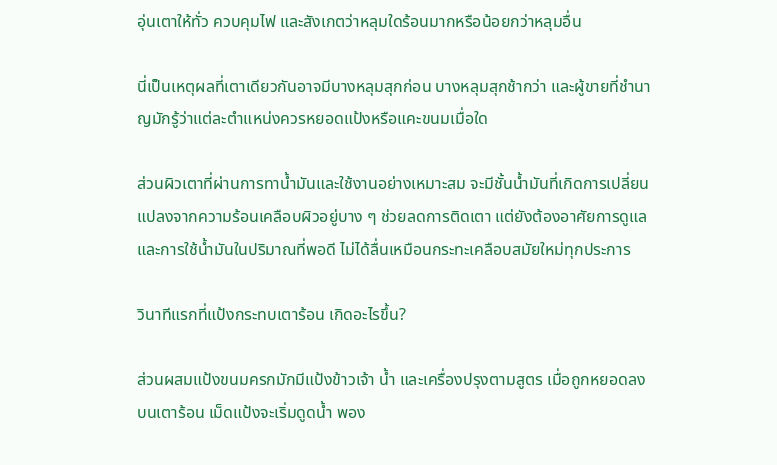อุ่นเตาให้ทั่ว ควบคุมไฟ และสังเกตว่าหลุมใดร้อนมากหรือน้อยกว่าหลุมอื่น

นี่เป็นเหตุผลที่เตาเดียวกันอาจมีบางหลุมสุกก่อน บางหลุมสุกช้ากว่า และผู้ขายที่ชำนาญมักรู้ว่าแต่ละตำแหน่งควรหยอดแป้งหรือแคะขนมเมื่อใด

ส่วนผิวเตาที่ผ่านการทาน้ำมันและใช้งานอย่างเหมาะสม จะมีชั้นน้ำมันที่เกิดการเปลี่ยนแปลงจากความร้อนเคลือบผิวอยู่บาง ๆ ช่วยลดการติดเตา แต่ยังต้องอาศัยการดูแลและการใช้น้ำมันในปริมาณที่พอดี ไม่ได้ลื่นเหมือนกระทะเคลือบสมัยใหม่ทุกประการ

วินาทีแรกที่แป้งกระทบเตาร้อน เกิดอะไรขึ้น?

ส่วนผสมแป้งขนมครกมักมีแป้งข้าวเจ้า น้ำ และเครื่องปรุงตามสูตร เมื่อถูกหยอดลงบนเตาร้อน เม็ดแป้งจะเริ่มดูดน้ำ พอง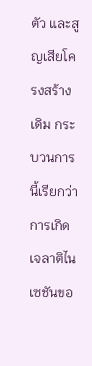ตัว และสูญเสียโครงสร้างเดิม กระบวนการนี้เรียกว่า การเกิดเจลาติไนเซชันขอ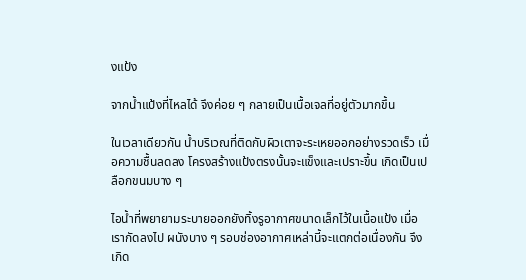งแป้ง

จากน้ำแป้งที่ไหลได้ จึงค่อย ๆ กลายเป็นเนื้อเจลที่อยู่ตัวมากขึ้น

ในเวลาเดียวกัน น้ำบริเวณที่ติดกับผิวเตาจะระเหยออกอย่างรวดเร็ว เมื่อความชื้นลดลง โครงสร้างแป้งตรงนั้นจะแข็งและเปราะขึ้น เกิดเป็นเปลือกขนมบาง ๆ

ไอน้ำที่พยายามระบายออกยังทิ้งรูอากาศขนาดเล็กไว้ในเนื้อแป้ง เมื่อเรากัดลงไป ผนังบาง ๆ รอบช่องอากาศเหล่านี้จะแตกต่อเนื่องกัน จึงเกิด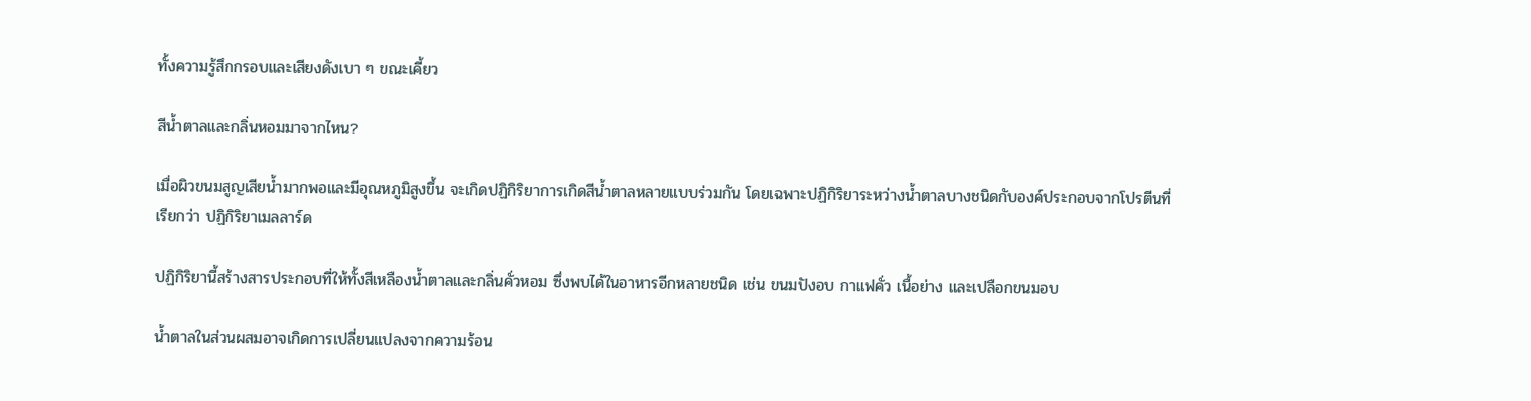ทั้งความรู้สึกกรอบและเสียงดังเบา ๆ ขณะเคี้ยว

สีน้ำตาลและกลิ่นหอมมาจากไหน?

เมื่อผิวขนมสูญเสียน้ำมากพอและมีอุณหภูมิสูงขึ้น จะเกิดปฏิกิริยาการเกิดสีน้ำตาลหลายแบบร่วมกัน โดยเฉพาะปฏิกิริยาระหว่างน้ำตาลบางชนิดกับองค์ประกอบจากโปรตีนที่เรียกว่า ปฏิกิริยาเมลลาร์ด

ปฏิกิริยานี้สร้างสารประกอบที่ให้ทั้งสีเหลืองน้ำตาลและกลิ่นคั่วหอม ซึ่งพบได้ในอาหารอีกหลายชนิด เช่น ขนมปังอบ กาแฟคั่ว เนื้อย่าง และเปลือกขนมอบ

น้ำตาลในส่วนผสมอาจเกิดการเปลี่ยนแปลงจากความร้อน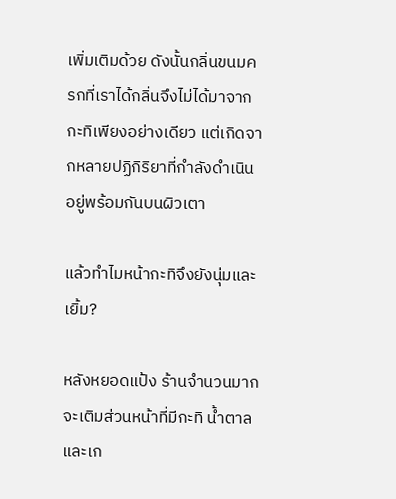เพิ่มเติมด้วย ดังนั้นกลิ่นขนมครกที่เราได้กลิ่นจึงไม่ได้มาจากกะทิเพียงอย่างเดียว แต่เกิดจากหลายปฏิกิริยาที่กำลังดำเนินอยู่พร้อมกันบนผิวเตา

แล้วทำไมหน้ากะทิจึงยังนุ่มและเยิ้ม?

หลังหยอดแป้ง ร้านจำนวนมากจะเติมส่วนหน้าที่มีกะทิ น้ำตาล และเก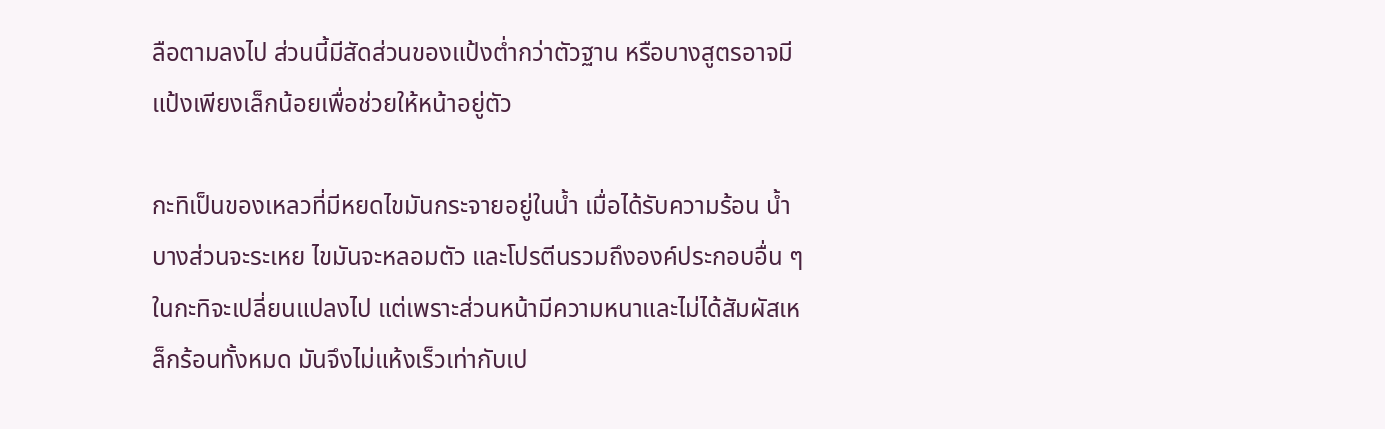ลือตามลงไป ส่วนนี้มีสัดส่วนของแป้งต่ำกว่าตัวฐาน หรือบางสูตรอาจมีแป้งเพียงเล็กน้อยเพื่อช่วยให้หน้าอยู่ตัว

กะทิเป็นของเหลวที่มีหยดไขมันกระจายอยู่ในน้ำ เมื่อได้รับความร้อน น้ำบางส่วนจะระเหย ไขมันจะหลอมตัว และโปรตีนรวมถึงองค์ประกอบอื่น ๆ ในกะทิจะเปลี่ยนแปลงไป แต่เพราะส่วนหน้ามีความหนาและไม่ได้สัมผัสเหล็กร้อนทั้งหมด มันจึงไม่แห้งเร็วเท่ากับเป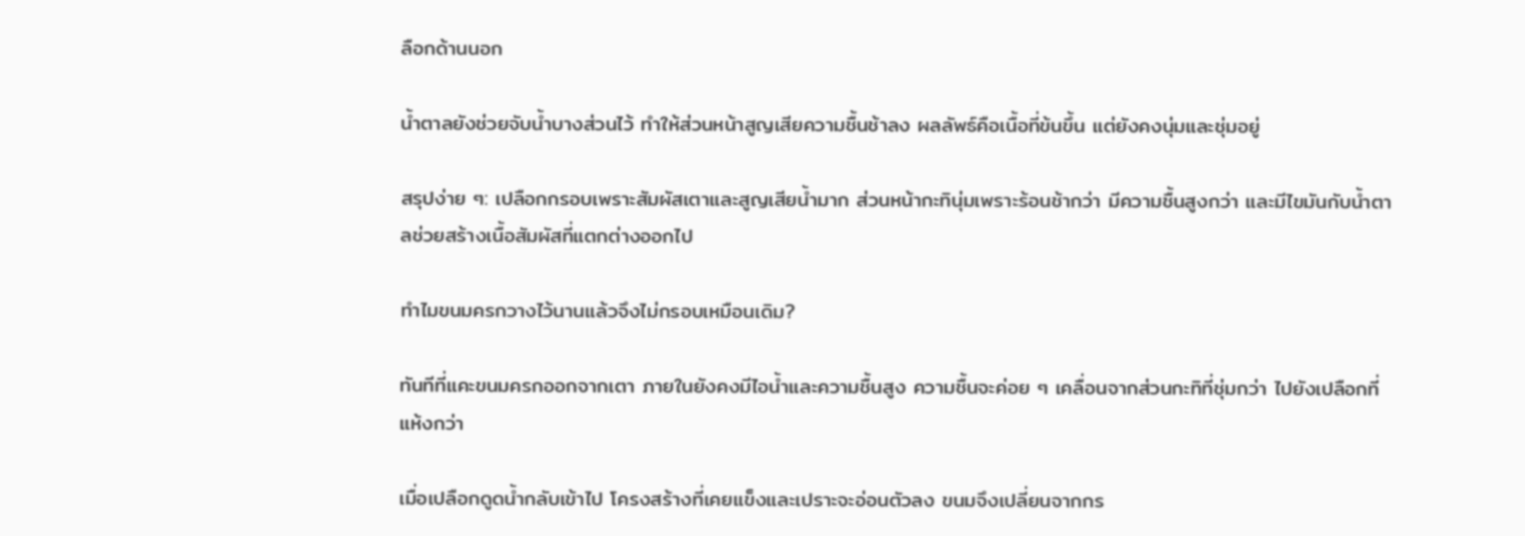ลือกด้านนอก

น้ำตาลยังช่วยจับน้ำบางส่วนไว้ ทำให้ส่วนหน้าสูญเสียความชื้นช้าลง ผลลัพธ์คือเนื้อที่ข้นขึ้น แต่ยังคงนุ่มและชุ่มอยู่

สรุปง่าย ๆ: เปลือกกรอบเพราะสัมผัสเตาและสูญเสียน้ำมาก ส่วนหน้ากะทินุ่มเพราะร้อนช้ากว่า มีความชื้นสูงกว่า และมีไขมันกับน้ำตาลช่วยสร้างเนื้อสัมผัสที่แตกต่างออกไป

ทำไมขนมครกวางไว้นานแล้วจึงไม่กรอบเหมือนเดิม?

ทันทีที่แคะขนมครกออกจากเตา ภายในยังคงมีไอน้ำและความชื้นสูง ความชื้นจะค่อย ๆ เคลื่อนจากส่วนกะทิที่ชุ่มกว่า ไปยังเปลือกที่แห้งกว่า

เมื่อเปลือกดูดน้ำกลับเข้าไป โครงสร้างที่เคยแข็งและเปราะจะอ่อนตัวลง ขนมจึงเปลี่ยนจากกร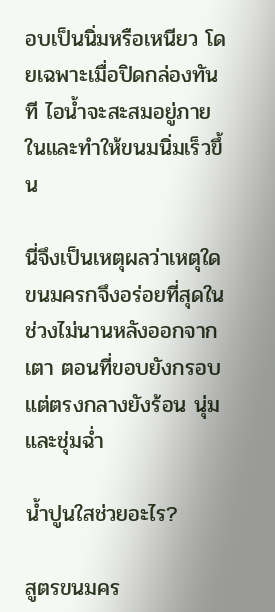อบเป็นนิ่มหรือเหนียว โดยเฉพาะเมื่อปิดกล่องทันที ไอน้ำจะสะสมอยู่ภายในและทำให้ขนมนิ่มเร็วขึ้น

นี่จึงเป็นเหตุผลว่าเหตุใดขนมครกจึงอร่อยที่สุดในช่วงไม่นานหลังออกจากเตา ตอนที่ขอบยังกรอบ แต่ตรงกลางยังร้อน นุ่ม และชุ่มฉ่ำ

น้ำปูนใสช่วยอะไร?

สูตรขนมคร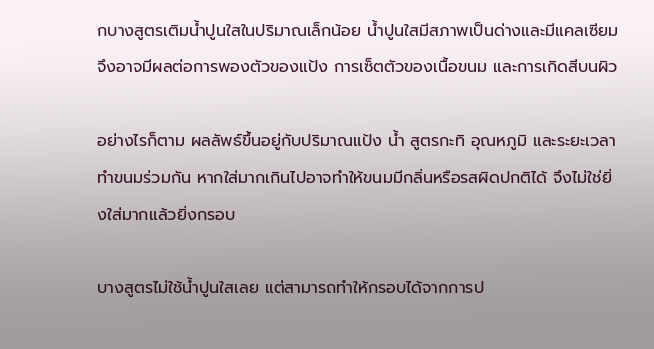กบางสูตรเติมน้ำปูนใสในปริมาณเล็กน้อย น้ำปูนใสมีสภาพเป็นด่างและมีแคลเซียม จึงอาจมีผลต่อการพองตัวของแป้ง การเซ็ตตัวของเนื้อขนม และการเกิดสีบนผิว

อย่างไรก็ตาม ผลลัพธ์ขึ้นอยู่กับปริมาณแป้ง น้ำ สูตรกะทิ อุณหภูมิ และระยะเวลาทำขนมร่วมกัน หากใส่มากเกินไปอาจทำให้ขนมมีกลิ่นหรือรสผิดปกติได้ จึงไม่ใช่ยิ่งใส่มากแล้วยิ่งกรอบ

บางสูตรไม่ใช้น้ำปูนใสเลย แต่สามารถทำให้กรอบได้จากการป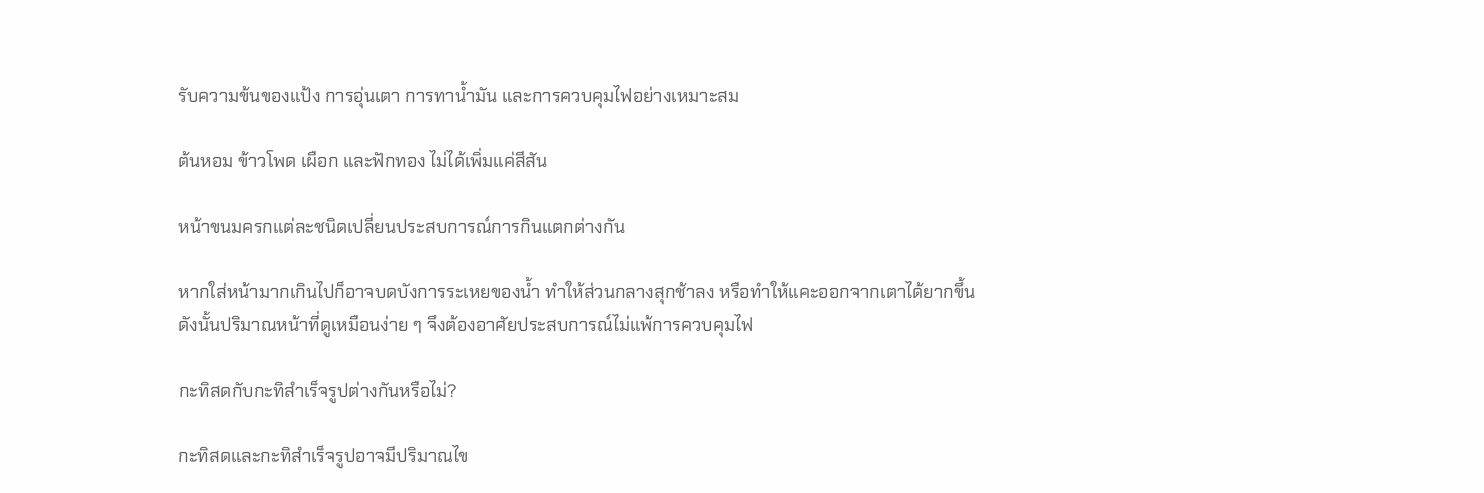รับความข้นของแป้ง การอุ่นเตา การทาน้ำมัน และการควบคุมไฟอย่างเหมาะสม

ต้นหอม ข้าวโพด เผือก และฟักทอง ไม่ได้เพิ่มแค่สีสัน

หน้าขนมครกแต่ละชนิดเปลี่ยนประสบการณ์การกินแตกต่างกัน

หากใส่หน้ามากเกินไปก็อาจบดบังการระเหยของน้ำ ทำให้ส่วนกลางสุกช้าลง หรือทำให้แคะออกจากเตาได้ยากขึ้น ดังนั้นปริมาณหน้าที่ดูเหมือนง่าย ๆ จึงต้องอาศัยประสบการณ์ไม่แพ้การควบคุมไฟ

กะทิสดกับกะทิสำเร็จรูปต่างกันหรือไม่?

กะทิสดและกะทิสำเร็จรูปอาจมีปริมาณไข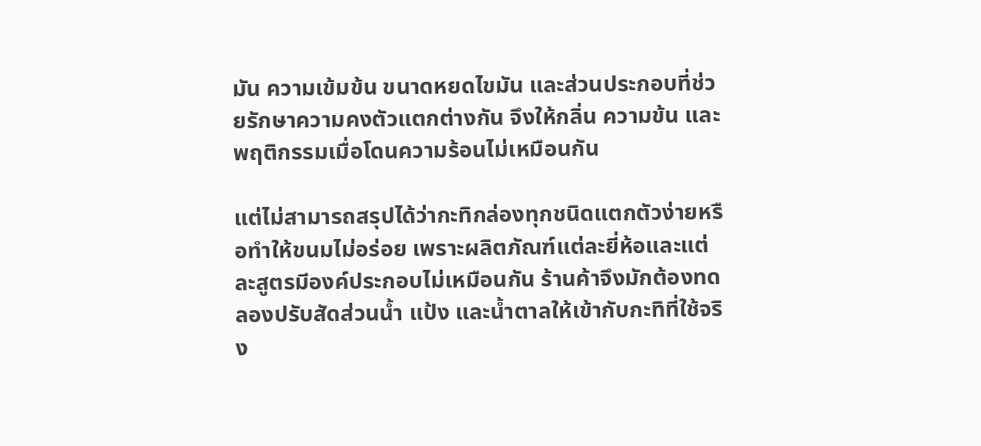มัน ความเข้มข้น ขนาดหยดไขมัน และส่วนประกอบที่ช่วยรักษาความคงตัวแตกต่างกัน จึงให้กลิ่น ความข้น และพฤติกรรมเมื่อโดนความร้อนไม่เหมือนกัน

แต่ไม่สามารถสรุปได้ว่ากะทิกล่องทุกชนิดแตกตัวง่ายหรือทำให้ขนมไม่อร่อย เพราะผลิตภัณฑ์แต่ละยี่ห้อและแต่ละสูตรมีองค์ประกอบไม่เหมือนกัน ร้านค้าจึงมักต้องทดลองปรับสัดส่วนน้ำ แป้ง และน้ำตาลให้เข้ากับกะทิที่ใช้จริง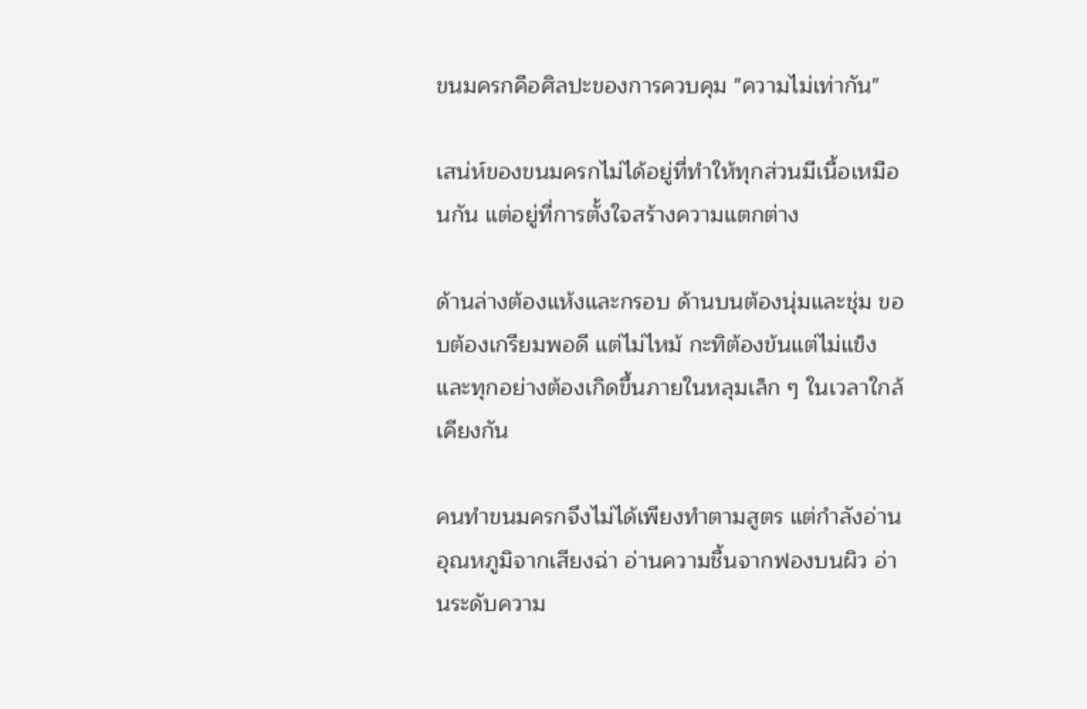ขนมครกคือศิลปะของการควบคุม "ความไม่เท่ากัน"

เสน่ห์ของขนมครกไม่ได้อยู่ที่ทำให้ทุกส่วนมีเนื้อเหมือนกัน แต่อยู่ที่การตั้งใจสร้างความแตกต่าง

ด้านล่างต้องแห้งและกรอบ ด้านบนต้องนุ่มและชุ่ม ขอบต้องเกรียมพอดี แต่ไม่ไหม้ กะทิต้องข้นแต่ไม่แข็ง และทุกอย่างต้องเกิดขึ้นภายในหลุมเล็ก ๆ ในเวลาใกล้เคียงกัน

คนทำขนมครกจึงไม่ได้เพียงทำตามสูตร แต่กำลังอ่านอุณหภูมิจากเสียงฉ่า อ่านความชื้นจากฟองบนผิว อ่านระดับความ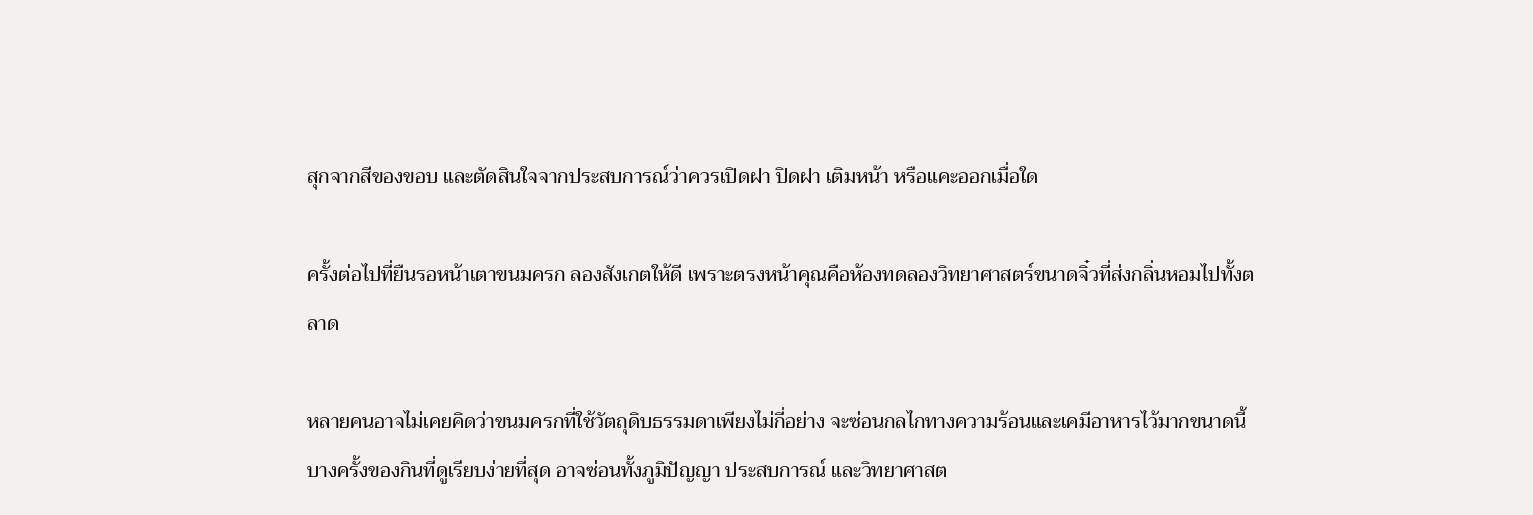สุกจากสีของขอบ และตัดสินใจจากประสบการณ์ว่าควรเปิดฝา ปิดฝา เติมหน้า หรือแคะออกเมื่อใด

ครั้งต่อไปที่ยืนรอหน้าเตาขนมครก ลองสังเกตให้ดี เพราะตรงหน้าคุณคือห้องทดลองวิทยาศาสตร์ขนาดจิ๋วที่ส่งกลิ่นหอมไปทั้งตลาด

หลายคนอาจไม่เคยคิดว่าขนมครกที่ใช้วัตถุดิบธรรมดาเพียงไม่กี่อย่าง จะซ่อนกลไกทางความร้อนและเคมีอาหารไว้มากขนาดนี้ บางครั้งของกินที่ดูเรียบง่ายที่สุด อาจซ่อนทั้งภูมิปัญญา ประสบการณ์ และวิทยาศาสต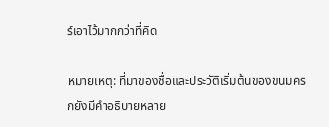ร์เอาไว้มากกว่าที่คิด

หมายเหตุ: ที่มาของชื่อและประวัติเริ่มต้นของขนมครกยังมีคำอธิบายหลาย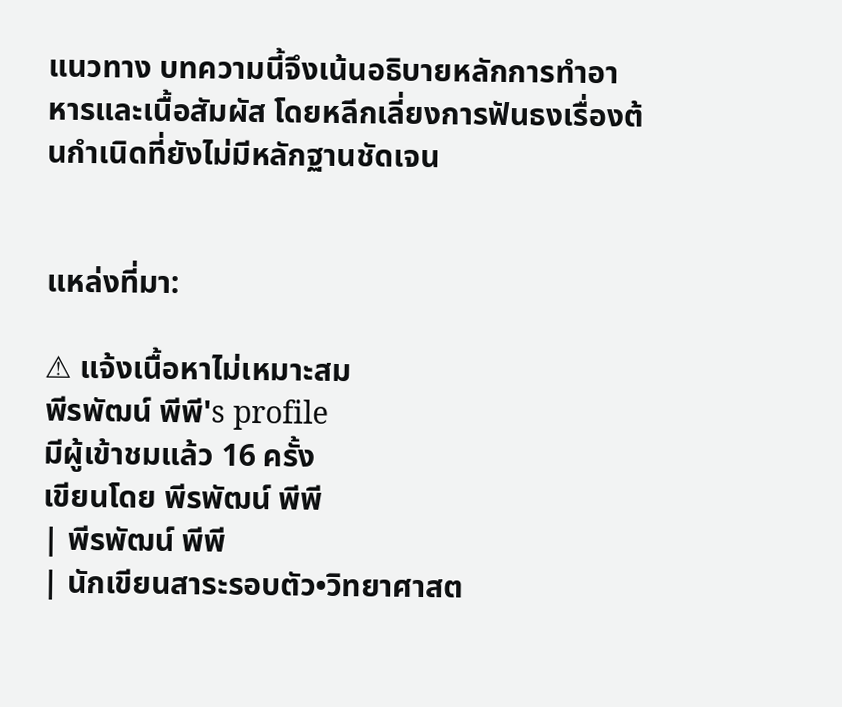แนวทาง บทความนี้จึงเน้นอธิบายหลักการทำอาหารและเนื้อสัมผัส โดยหลีกเลี่ยงการฟันธงเรื่องต้นกำเนิดที่ยังไม่มีหลักฐานชัดเจน


แหล่งที่มา:

⚠ แจ้งเนื้อหาไม่เหมาะสม
พีรพัฒน์ พีพี's profile
มีผู้เข้าชมแล้ว 16 ครั้ง
เขียนโดย พีรพัฒน์ พีพี
| พีรพัฒน์ พีพี
| นักเขียนสาระรอบตัว•วิทยาศาสต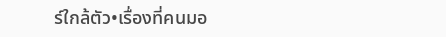ร์ใกล้ตัว•เรื่องที่คนมอ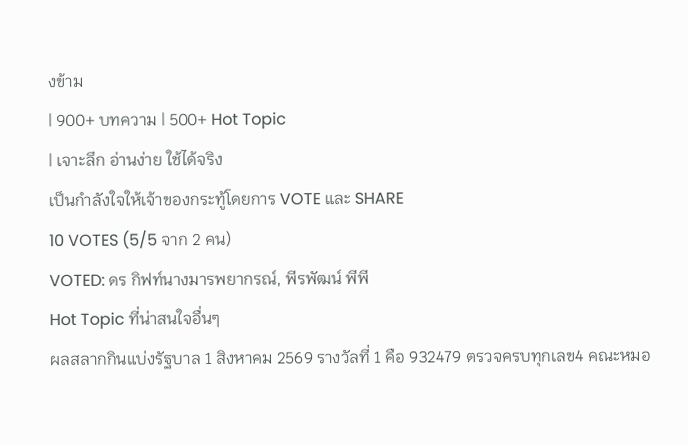งข้าม
| 900+ บทความ | 500+ Hot Topic
| เจาะลึก อ่านง่าย ใช้ได้จริง
เป็นกำลังใจให้เจ้าของกระทู้โดยการ VOTE และ SHARE
10 VOTES (5/5 จาก 2 คน)
VOTED: ดร กิฟท์นางมารพยากรณ์, พีรพัฒน์ พีพี
Hot Topic ที่น่าสนใจอื่นๆ
ผลสลากกินแบ่งรัฐบาล 1 สิงหาคม 2569 รางวัลที่ 1 คือ 932479 ตรวจครบทุกเลข4 คณะหมอ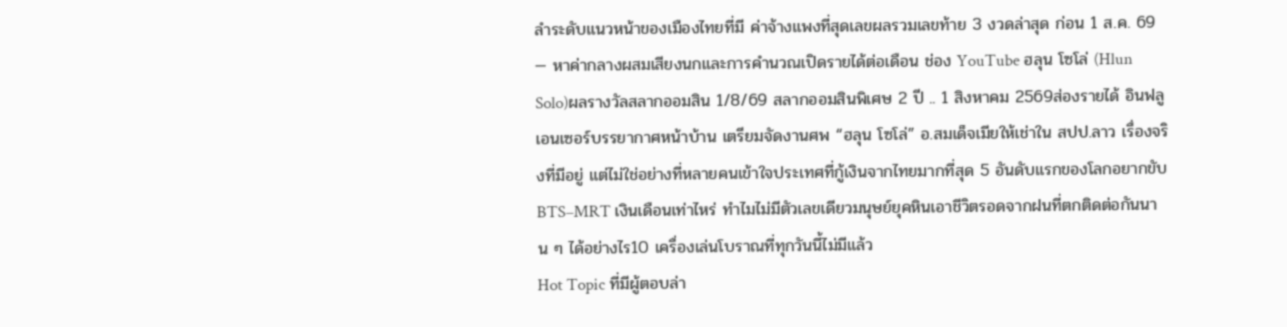ลำระดับแนวหน้าของเมืองไทยที่มี ค่าจ้างแพงที่สุดเลขผลรวมเลขท้าย 3 งวดล่าสุด ก่อน 1 ส.ค. 69 — หาค่ากลางผสมเสียงนกและการคำนวณเปิดรายได้ต่อเดือน ช่อง YouTube ฮลุน โซโล่ (Hlun Solo)ผลรางวัลสลากออมสิน 1/8/69 สลากออมสินพิเศษ 2 ปี .. 1 สิงหาคม 2569ส่องรายได้ อินฟลูเอนเซอร์บรรยากาศหน้าบ้าน เตรียมจัดงานศพ “ฮลุน โซโล่” อ.สมเด็จเมียให้เช่าใน สปป.ลาว เรื่องจริงที่มีอยู่ แต่ไม่ใช่อย่างที่หลายคนเข้าใจประเทศที่กู้เงินจากไทยมากที่สุด 5 อันดับแรกของโลกอยากขับ BTS–MRT เงินเดือนเท่าไหร่ ทำไมไม่มีตัวเลขเดียวมนุษย์ยุคหินเอาชีวิตรอดจากฝนที่ตกติดต่อกันนาน ๆ ได้อย่างไร10 เครื่องเล่นโบราณที่ทุกวันนี้ไม่มีแล้ว
Hot Topic ที่มีผู้ตอบล่า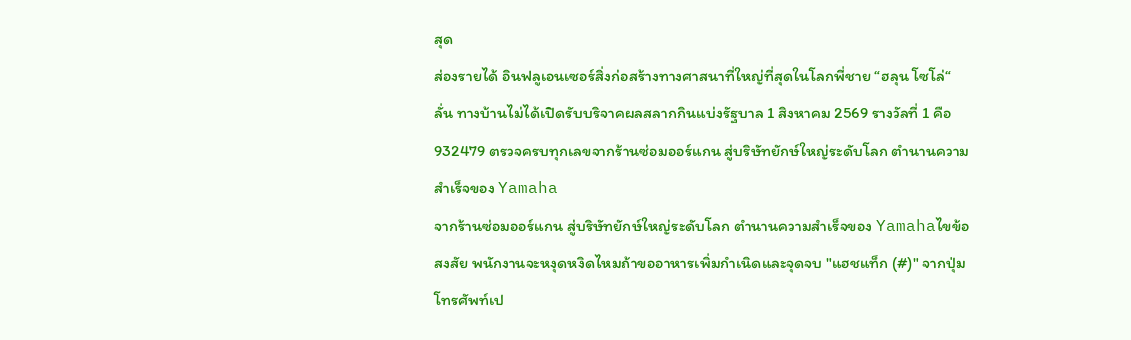สุด
ส่องรายได้ อินฟลูเอนเซอร์สิ่งก่อสร้างทางศาสนาที่ใหญ่ที่สุดในโลกพี่ชาย “ฮลุน โซโล่“ ลั่น ทางบ้านไม่ได้เปิดรับบริจาคผลสลากกินแบ่งรัฐบาล 1 สิงหาคม 2569 รางวัลที่ 1 คือ 932479 ตรวจครบทุกเลขจากร้านซ่อมออร์แกน สู่บริษัทยักษ์ใหญ่ระดับโลก ตำนานความสำเร็จของ Yamaha
จากร้านซ่อมออร์แกน สู่บริษัทยักษ์ใหญ่ระดับโลก ตำนานความสำเร็จของ Yamahaไขข้อสงสัย พนักงานจะหงุดหงิดไหมถ้าขออาหารเพิ่มกำเนิดและจุดจบ "แฮชแท็ก (#)" จากปุ่มโทรศัพท์เป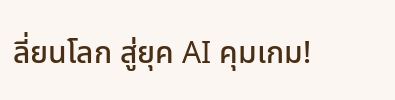ลี่ยนโลก สู่ยุค AI คุมเกม!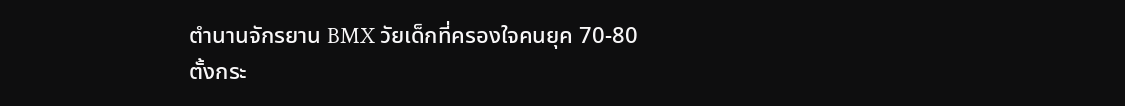ตำนานจักรยาน BMX วัยเด็กที่ครองใจคนยุค 70-80
ตั้งกระ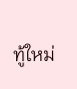ทู้ใหม่